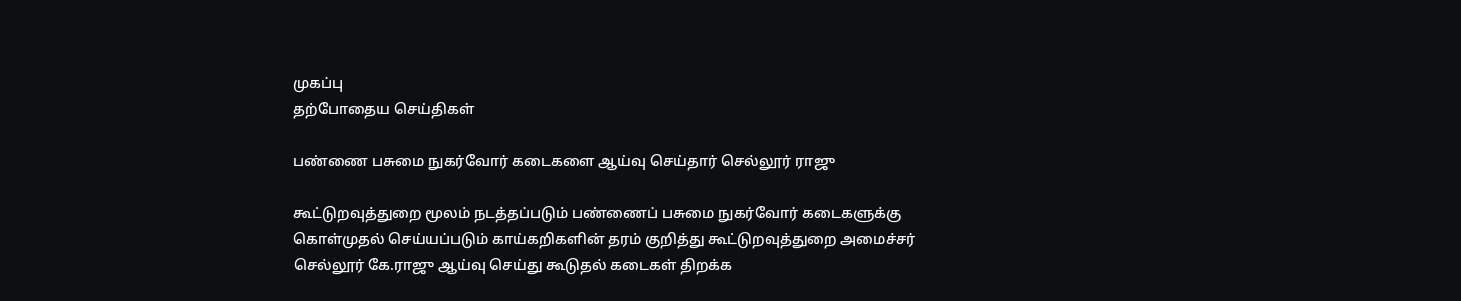முகப்பு
தற்போதைய செய்திகள்

பண்ணை பசுமை நுகர்வோர் கடைகளை ஆய்வு செய்தார் செல்லூர் ராஜு

கூட்டுறவுத்துறை மூலம் நடத்தப்படும் பண்ணைப் பசுமை நுகர்வோர் கடைகளுக்கு கொள்முதல் செய்யப்படும் காய்கறிகளின் தரம் குறித்து கூட்டுறவுத்துறை அமைச்சர் செல்லூர் கே.ராஜு ஆய்வு செய்து கூடுதல் கடைகள் திறக்க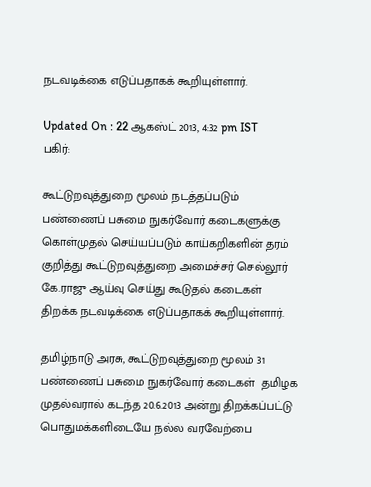நடவடிக்கை எடுப்பதாகக் கூறியுள்ளார்.

Updated On : 22 ஆகஸ்ட் 2013, 4:32 pm IST
பகிர்:

கூட்டுறவுத்துறை மூலம் நடத்தப்படும்  பண்ணைப் பசுமை நுகர்வோர் கடைகளுக்கு கொள்முதல் செய்யப்படும் காய்கறிகளின் தரம் குறித்து கூட்டுறவுத்துறை அமைச்சர் செல்லூர் கே.ராஜு ஆய்வு செய்து கூடுதல் கடைகள் திறக்க நடவடிக்கை எடுப்பதாகக் கூறியுள்ளார்.

தமிழ்நாடு அரசு, கூட்டுறவுத்துறை மூலம் 31 பண்ணைப் பசுமை நுகர்வோர் கடைகள்  தமிழக முதல்வரால் கடந்த 20.6.2013 அன்று திறக்கப்பட்டு பொதுமக்களிடையே நல்ல வரவேற்பை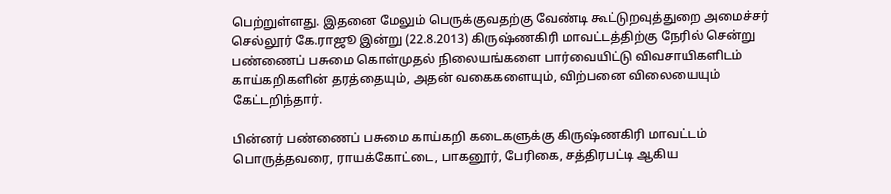பெற்றுள்ளது. இதனை மேலும் பெருக்குவதற்கு வேண்டி கூட்டுறவுத்துறை அமைச்சர் செல்லூர் கே.ராஜூ இன்று (22.8.2013) கிருஷ்ணகிரி மாவட்டத்திற்கு நேரில் சென்று பண்ணைப் பசுமை கொள்முதல் நிலையங்களை பார்வையிட்டு விவசாயிகளிடம் காய்கறிகளின் தரத்தையும், அதன் வகைகளையும், விற்பனை விலையையும் கேட்டறிந்தார்.

பின்னர் பண்ணைப் பசுமை காய்கறி கடைகளுக்கு கிருஷ்ணகிரி மாவட்டம் பொருத்தவரை, ராயக்கோட்டை, பாகனூர், பேரிகை, சத்திரபட்டி ஆகிய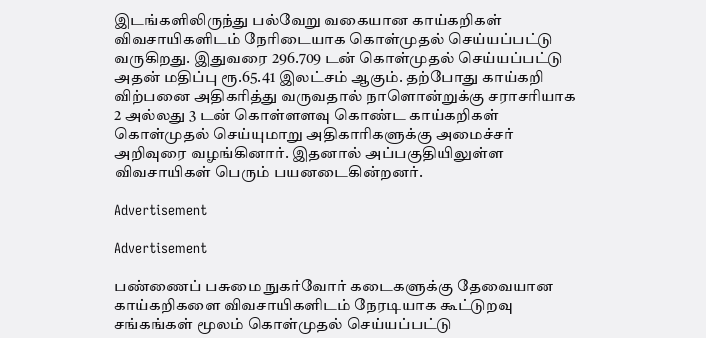இடங்களிலிருந்து பல்வேறு வகையான காய்கறிகள் விவசாயிகளிடம் நேரிடையாக கொள்முதல் செய்யப்பட்டு வருகிறது. இதுவரை 296.709 டன் கொள்முதல் செய்யப்பட்டு அதன் மதிப்பு ரூ.65.41 இலட்சம் ஆகும். தற்போது காய்கறி விற்பனை அதிகரித்து வருவதால் நாளொன்றுக்கு சராசரியாக 2 அல்லது 3 டன் கொள்ளளவு கொண்ட காய்கறிகள் கொள்முதல் செய்யுமாறு அதிகாரிகளுக்கு அமைச்சர் அறிவுரை வழங்கினார். இதனால் அப்பகுதியிலுள்ள விவசாயிகள் பெரும் பயனடைகின்றனர்.

Advertisement

Advertisement

பண்ணைப் பசுமை நுகர்வோர் கடைகளுக்கு தேவையான காய்கறிகளை விவசாயிகளிடம் நேரடியாக கூட்டுறவு சங்கங்கள் மூலம் கொள்முதல் செய்யப்பட்டு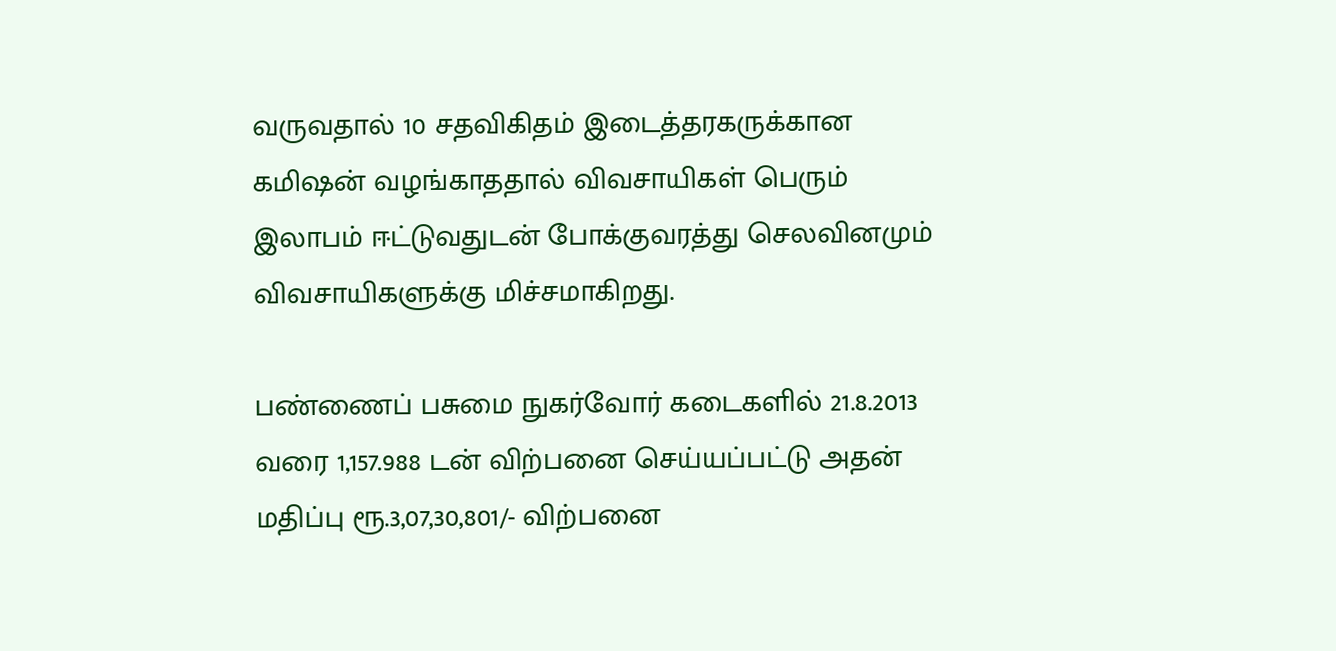வருவதால் 10 சதவிகிதம் இடைத்தரகருக்கான கமிஷன் வழங்காததால் விவசாயிகள் பெரும் இலாபம் ஈட்டுவதுடன் போக்குவரத்து செலவினமும் விவசாயிகளுக்கு மிச்சமாகிறது.

பண்ணைப் பசுமை நுகர்வோர் கடைகளில் 21.8.2013 வரை 1,157.988 டன் விற்பனை செய்யப்பட்டு அதன் மதிப்பு ரூ.3,07,30,801/- விற்பனை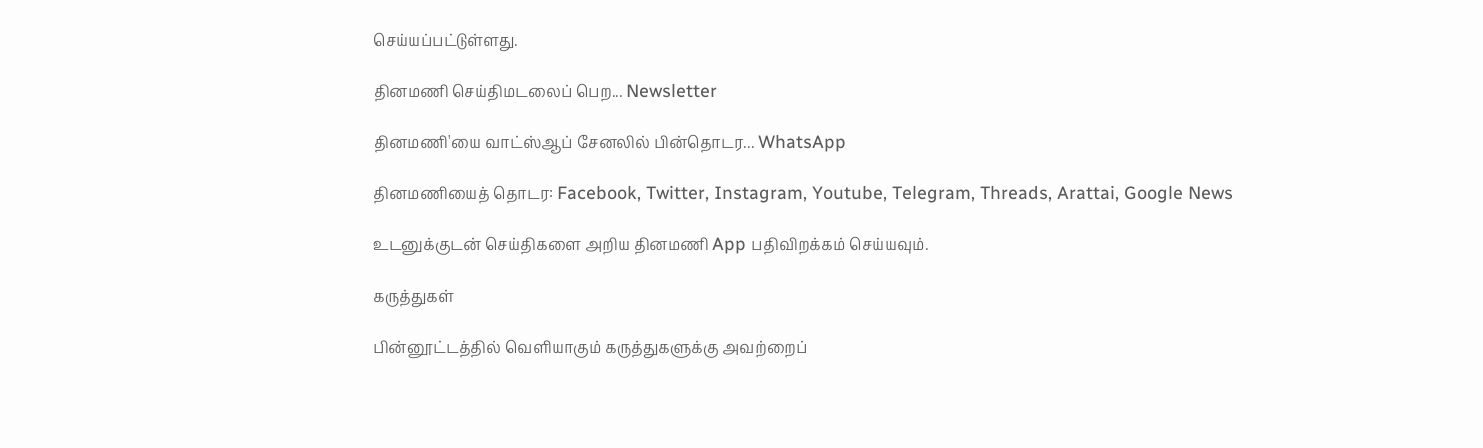செய்யப்பட்டுள்ளது.

தினமணி செய்திமடலைப் பெற... Newsletter

தினமணி'யை வாட்ஸ்ஆப் சேனலில் பின்தொடர... WhatsApp

தினமணியைத் தொடர: Facebook, Twitter, Instagram, Youtube, Telegram, Threads, Arattai, Google News

உடனுக்குடன் செய்திகளை அறிய தினமணி App பதிவிறக்கம் செய்யவும்.

கருத்துகள்

பின்னூட்டத்தில் வெளியாகும் கருத்துகளுக்கு அவற்றைப்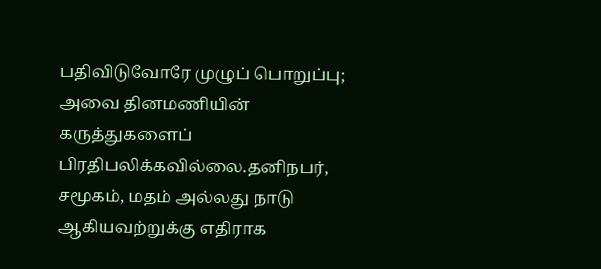பதிவிடுவோரே முழுப் பொறுப்பு; அவை தினமணியின் கருத்துகளைப் பிரதிபலிக்கவில்லை.தனிநபர், சமூகம், மதம் அல்லது நாடு ஆகியவற்றுக்கு எதிராக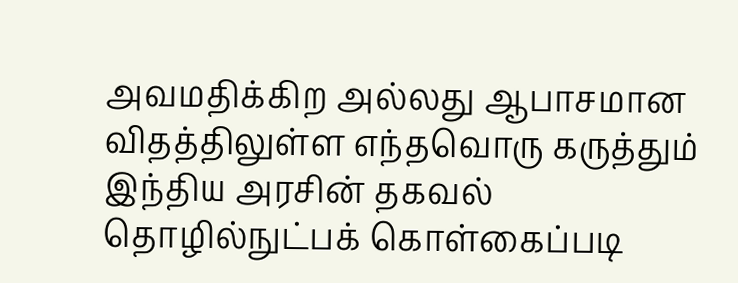அவமதிக்கிற அல்லது ஆபாசமான விதத்திலுள்ள எந்தவொரு கருத்தும் இந்திய அரசின் தகவல் தொழில்நுட்பக் கொள்கைப்படி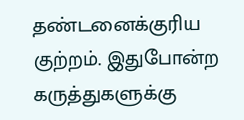தண்டனைக்குரிய குற்றம். இதுபோன்ற கருத்துகளுக்கு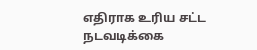எதிராக உரிய சட்ட நடவடிக்கை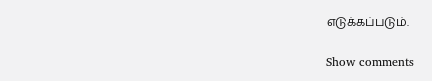எடுக்கப்படும்.

Show comments